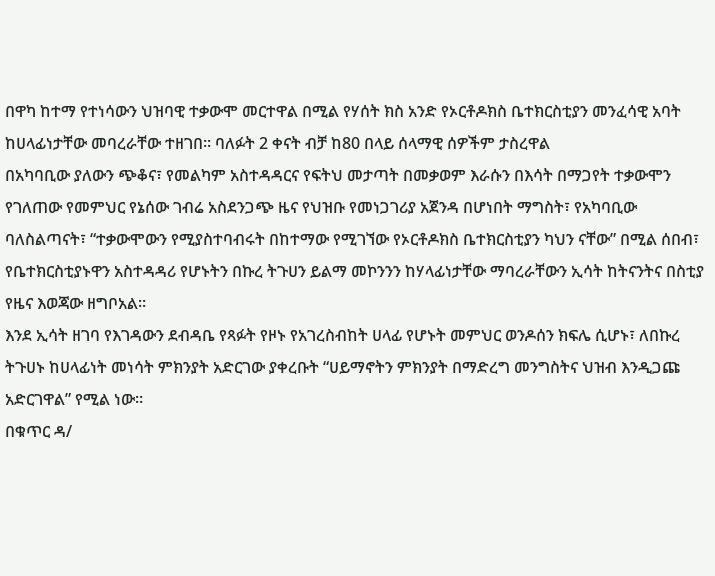በዋካ ከተማ የተነሳውን ህዝባዊ ተቃውሞ መርተዋል በሚል የሃሰት ክስ አንድ የኦርቶዶክስ ቤተክርስቲያን መንፈሳዊ አባት ከሀላፊነታቸው መባረራቸው ተዘገበ። ባለፉት 2 ቀናት ብቻ ከ80 በላይ ሰላማዊ ሰዎችም ታስረዋል
በአካባቢው ያለውን ጭቆና፣ የመልካም አስተዳዳርና የፍትህ መታጣት በመቃወም እራሱን በእሳት በማጋየት ተቃውሞን የገለጠው የመምህር የኔሰው ገብሬ አስደንጋጭ ዜና የህዝቡ የመነጋገሪያ አጀንዳ በሆነበት ማግስት፣ የአካባቢው ባለስልጣናት፣ “ተቃውሞውን የሚያስተባብሩት በከተማው የሚገኘው የኦርቶዶክስ ቤተክርስቲያን ካህን ናቸው” በሚል ሰበብ፣ የቤተክርስቲያኑዋን አስተዳዳሪ የሆኑትን በኩረ ትጉሀን ይልማ መኮንንን ከሃላፊነታቸው ማባረራቸውን ኢሳት ከትናንትና በስቲያ የዜና እወጃው ዘግቦአል።
እንደ ኢሳት ዘገባ የእገዳውን ደብዳቤ የጻፉት የዞኑ የአገረስብከት ሀላፊ የሆኑት መምህር ወንዶሰን ክፍሌ ሲሆኑ፣ ለበኩረ ትጉሀኑ ከሀላፊነት መነሳት ምክንያት አድርገው ያቀረቡት “ሀይማኖትን ምክንያት በማድረግ መንግስትና ህዝብ እንዲጋጩ አድርገዋል” የሚል ነው።
በቁጥር ዳ/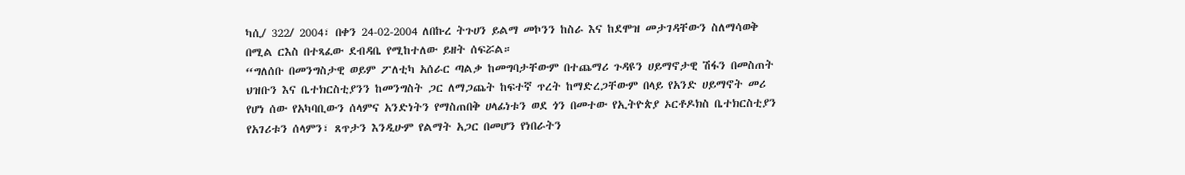ካሲ/ 322/ 2004፣ በቀን 24-02-2004 ለበኩረ ትጉሀን ይልማ መኮንን ከስራ እና ከደሞዝ መታገዳቸውን ስለማሳወቅ በሚል ርእስ በተጻፈው ደብዳቤ የሚከተለው ይዘት ሰፍሯል።
“ግለሰቡ በመንግስታዊ ወይም ፖለቲካ አሰራር ጣልቃ ከመግባታቸውም በተጨማሪ ጉዳዩን ሀይማኖታዊ ሽፋን በመስጠት ህዝቡን እና ቤተክርስቲያንን ከመንግስት ጋር ለማጋጨት ከፍተኛ ጥረት ከማድረጋቸውም በላይ የአንድ ሀይማኖት መሪ የሆነ ሰው የአካባቢውን ሰላምና አንድነትን የማስጠበቅ ሀላፊነቱን ወደ ጎን በመተው የኢትዮጵያ ኦርቶዶክስ ቤተክርስቲያን የአገሪቱን ሰላምን፣ ጸጥታን እንዲሁም የልማት አጋር በመሆን የነበራትን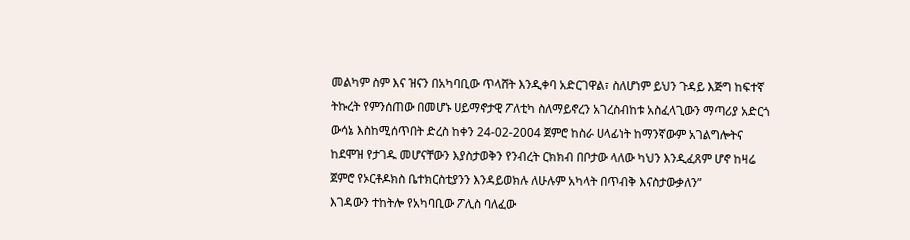መልካም ስም እና ዝናን በአካባቢው ጥላሸት እንዲቀባ አድርገዋል፣ ስለሆነም ይህን ጉዳይ እጅግ ከፍተኛ ትኩረት የምንሰጠው በመሆኑ ሀይማኖታዊ ፖለቲካ ስለማይኖረን አገረስብከቱ አስፈላጊውን ማጣሪያ አድርጎ ውሳኔ እስከሚሰጥበት ድረስ ከቀን 24-02-2004 ጀምሮ ከስራ ሀላፊነት ከማንኛውም አገልግሎትና ከደሞዝ የታገዱ መሆናቸውን እያስታወቅን የንብረት ርክክብ በቦታው ላለው ካህን እንዲፈጸም ሆኖ ከዛሬ ጀምሮ የኦርቶዶክስ ቤተክርስቲያንን እንዳይወክሉ ለሁሉም አካላት በጥብቅ እናስታውቃለን”
እገዳውን ተከትሎ የአካባቢው ፖሊስ ባለፈው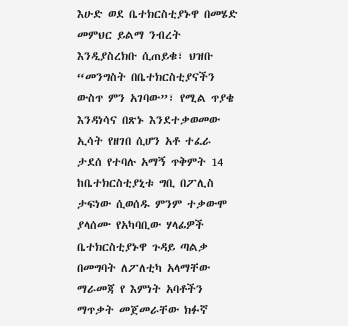እሁድ ወደ ቤተክርስቲያኑዋ በመሄድ መምህር ይልማ ንብረት እንዲያስረክቡ ሲጠይቁ፣ ህዝቡ “መንግስት በቤተክርስቲያናችን ውስጥ ምን አገባው”፣ የሚል ጥያቄ እንዳነሳና በጽኑ እንደተቃወመው ኢሳት የዘገበ ሲሆን አቶ ተፈራ ታደሰ የተባሉ አማኝ ጥቅምት 14 ከቤተክርስቲያኒቱ ግቢ በፖሊስ ታፍነው ሲወሰዱ ምንም ተቃውሞ ያላሰሙ የአካባቢው ሃላፊዎች ቤተክርስቲያኑዋ ጉዳይ ጣልቃ በመግባት ለፖለቲካ አላማቸው ማራመጃ የ እምነት አባቶችን ማጥቃት መጀመራቸው ክፉኛ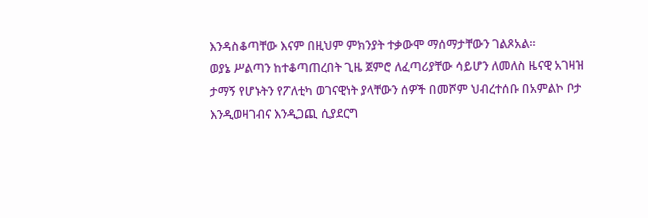እንዳስቆጣቸው እናም በዚህም ምክንያት ተቃውሞ ማሰማታቸውን ገልጾአል።
ወያኔ ሥልጣን ከተቆጣጠረበት ጊዜ ጀምሮ ለፈጣሪያቸው ሳይሆን ለመለስ ዜናዊ አገዛዝ ታማኝ የሆኑትን የፖለቲካ ወገናዊነት ያላቸውን ሰዎች በመሾም ህብረተሰቡ በአምልኮ ቦታ እንዲወዛገብና እንዲጋጪ ሲያደርግ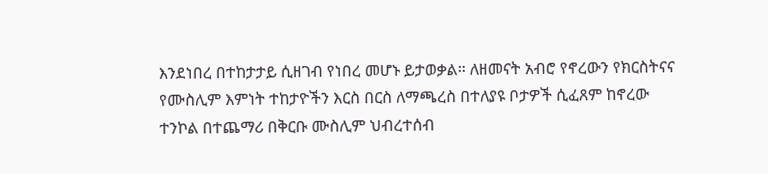እንደነበረ በተከታታይ ሲዘገብ የነበረ መሆኑ ይታወቃል። ለዘመናት አብሮ የኖረውን የክርስትናና የሙስሊም እምነት ተከታዮችን እርስ በርስ ለማጫረስ በተለያዩ ቦታዎች ሲፈጸም ከኖረው ተንኮል በተጨማሪ በቅርቡ ሙስሊም ህብረተሰብ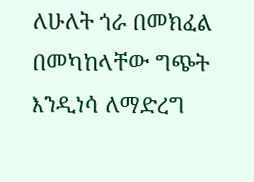ለሁለት ጎራ በመክፈል በመካከላቸው ግጭት እንዲነሳ ለማድረግ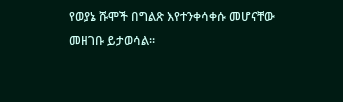የወያኔ ሹሞች በግልጽ እየተንቀሳቀሱ መሆናቸው መዘገቡ ይታወሳል።